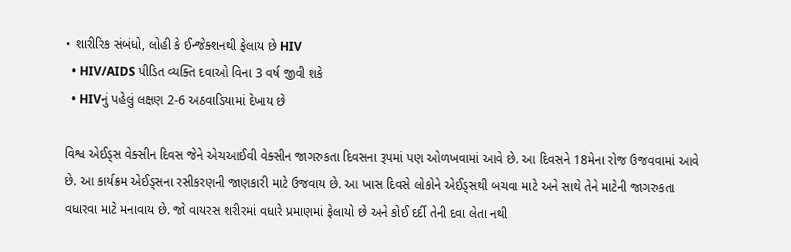• શારીરિક સંબંધો, લોહી કે ઈન્જેક્શનથી ફેલાય છે HIV
  • HIV/AIDS પીડિત વ્યક્તિ દવાઓ વિના 3 વર્ષ જીવી શકે
  • HIVનું પહેલું લક્ષણ 2-6 અઠવાડિયામાં દેખાય છે

વિશ્વ એઈડ્સ વેક્સીન દિવસ જેને એચઆઈવી વેક્સીન જાગરુકતા દિવસના રૂપમાં પણ ઓળખવામાં આવે છે. આ દિવસને 18મેના રોજ ઉજવવામાં આવે છે. આ કાર્યક્રમ એઈડ્સના રસીકરણની જાણકારી માટે ઉજવાય છે. આ ખાસ દિવસે લોકોને એઈડ્સથી બચવા માટે અને સાથે તેને માટેની જાગરુકતા વધારવા માટે મનાવાય છે. જો વાયરસ શરીરમાં વધારે પ્રમાણમાં ફેલાયો છે અને કોઈ દર્દી તેની દવા લેતા નથી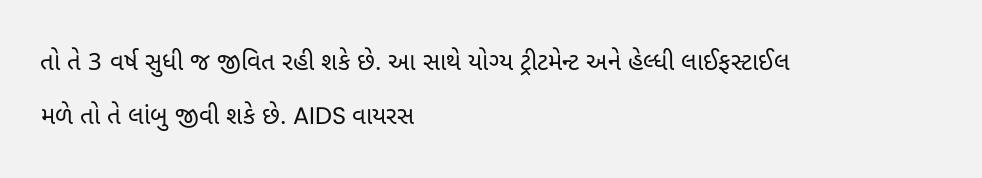તો તે 3 વર્ષ સુધી જ જીવિત રહી શકે છે. આ સાથે યોગ્ય ટ્રીટમેન્ટ અને હેલ્ધી લાઈફસ્ટાઈલ મળે તો તે લાંબુ જીવી શકે છે. AIDS વાયરસ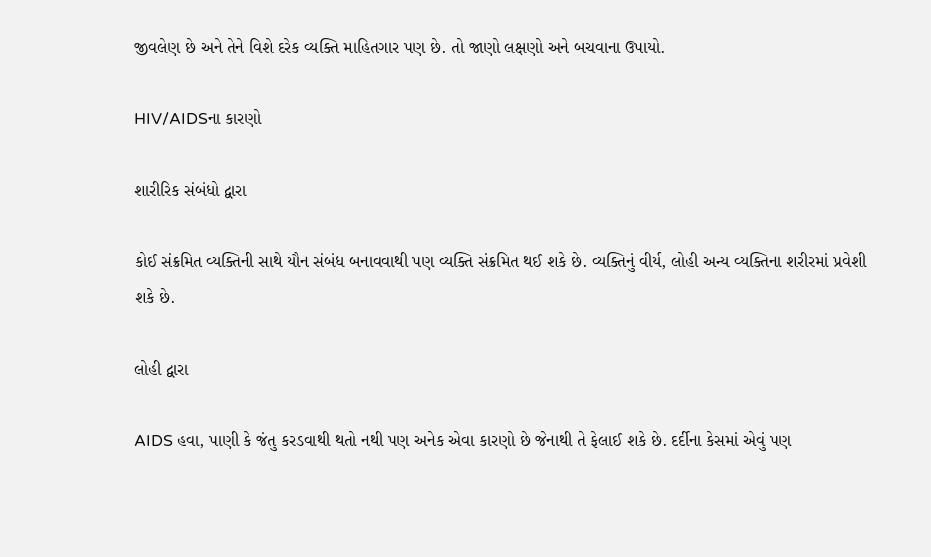જીવલેણ છે અને તેને વિશે દરેક વ્યક્તિ માહિતગાર પણ છે. તો જાણો લક્ષણો અને બચવાના ઉપાયો.

HIV/AIDSના કારણો

શારીરિક સંબંધો દ્વારા

કોઈ સંક્રમિત વ્યક્તિની સાથે યૌન સંબંધ બનાવવાથી પણ વ્યક્તિ સંક્રમિત થઈ શકે છે. વ્યક્તિનું વીર્ય, લોહી અન્ય વ્યક્તિના શરીરમાં પ્રવેશી શકે છે.

લોહી દ્વારા

AIDS હવા, પાણી કે જંતુ કરડવાથી થતો નથી પણ અનેક એવા કારણો છે જેનાથી તે ફેલાઈ શકે છે. દર્દીના કેસમાં એવું પણ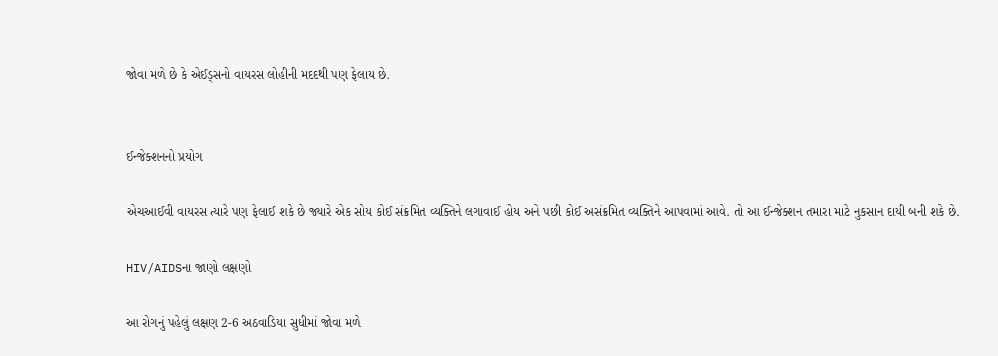જોવા મળે છે કે એઈડ્સનો વાયરસ લોહીની મદદથી પણ ફેલાય છે.


ઈન્જેક્શનનો પ્રયોગ

એચઆઈવી વાયરસ ત્યારે પણ ફેલાઈ શકે છે જ્યારે એક સોય કોઈ સંક્રમિત વ્યક્તિને લગાવાઈ હોય અને પછી કોઈ અસંક્રમિત વ્યક્તિને આપવામાં આવે. તો આ ઈન્જેક્શન તમારા માટે નુકસાન દાયી બની શકે છે.

HIV/AIDSના જાણો લક્ષણો

આ રોગનું પહેલું લક્ષણ 2-6 અઠવાડિયા સુધીમાં જોવા મળે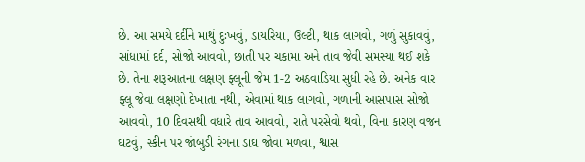છે. આ સમયે દર્દીને માથું દુઃખવું, ડાયરિયા, ઉલ્ટી, થાક લાગવો, ગળું સુકાવવું, સાંધામાં દર્દ, સોજો આવવો, છાતી પર ચકામા અને તાવ જેવી સમસ્યા થઈ શકે છે. તેના શરૂઆતના લક્ષણ ફ્લૂની જેમ 1-2 અઠવાડિયા સુધી રહે છે. અનેક વાર ફ્લૂ જેવા લક્ષણો દેખાતા નથી, એવામાં થાક લાગવો, ગળાની આસપાસ સોજો આવવો, 10 દિવસથી વધારે તાવ આવવો, રાતે પરસેવો થવો, વિના કારણ વજન ઘટવું, સ્કીન પર જાંબુડી રંગના ડાઘ જોવા મળવા, શ્વાસ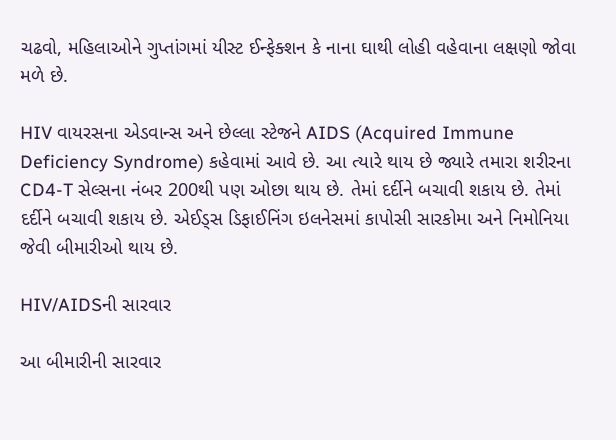ચઢવો, મહિલાઓને ગુપ્તાંગમાં યીસ્ટ ઈન્ફેક્શન કે નાના ઘાથી લોહી વહેવાના લક્ષણો જોવા મળે છે.

HIV વાયરસના એડવાન્સ અને છેલ્લા સ્ટેજને AIDS (Acquired Immune Deficiency Syndrome) કહેવામાં આવે છે. આ ત્યારે થાય છે જ્યારે તમારા શરીરના CD4-T સેલ્સના નંબર 200થી પણ ઓછા થાય છે. તેમાં દર્દીને બચાવી શકાય છે. તેમાં દર્દીને બચાવી શકાય છે. એઈડ્સ ડિફાઈનિંગ ઇલનેસમાં કાપોસી સારકોમા અને નિમોનિયા જેવી બીમારીઓ થાય છે.

HIV/AIDSની સારવાર

આ બીમારીની સારવાર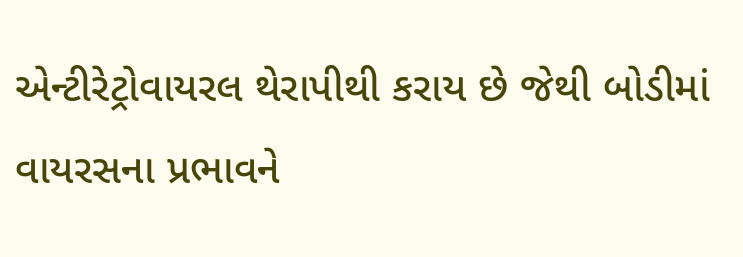એન્ટીરેટ્રોવાયરલ થેરાપીથી કરાય છે જેથી બોડીમાં વાયરસના પ્રભાવને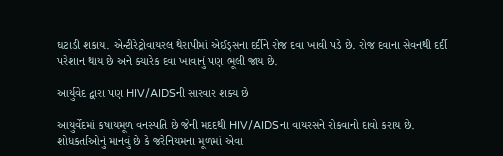ઘટાડી શકાય. એન્ટીરેટ્રોવાયરલ થેરાપીમાં એઈડ્સના દર્દીને રોજ દવા ખાવી પડે છે. રોજ દવાના સેવનથી દર્દી પરેશાન થાય છે અને ક્યારેક દવા ખાવાનું પણ ભૂલી જાય છે.

આર્યુવેદ દ્વારા પણ HIV/AIDSની સારવાર શક્ય છે

આયુર્વેદમાં કષાયમૂળ વનસ્પતિ છે જેની મદદથી HIV/AIDSના વાયરસને રોકવાનો દાવો કરાય છે. શોધકર્તાઓનું માનવું છે કે જરેનિયમના મૂળમાં એવા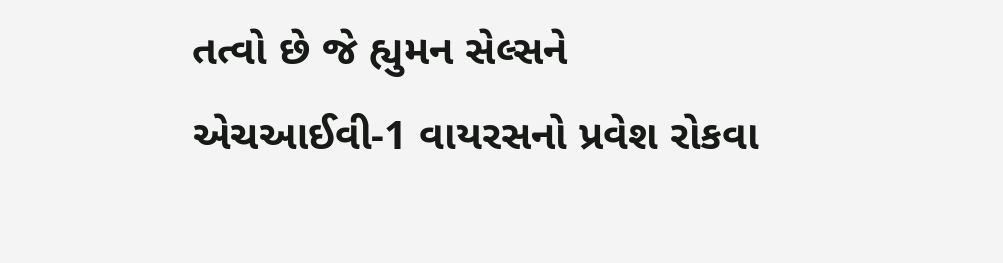તત્વો છે જે હ્યુમન સેલ્સને એચઆઈવી-1 વાયરસનો પ્રવેશ રોકવા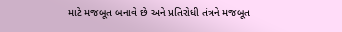માટે મજબૂત બનાવે છે અને પ્રતિરોધી તંત્રને મજબૂત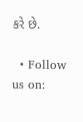કરે છે.

  • Follow us on: